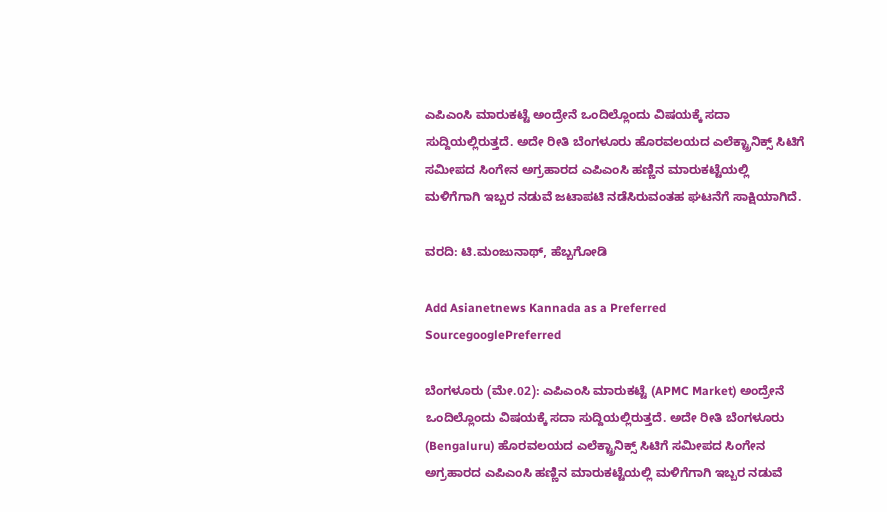ಎಪಿಎಂಸಿ ಮಾರುಕಟ್ಟೆ ಅಂದ್ರೇನೆ ಒಂದಿಲ್ಲೊಂದು ವಿಷಯಕ್ಕೆ ಸದಾ ಸುದ್ದಿಯಲ್ಲಿರುತ್ತದೆ. ಅದೇ ರೀತಿ ಬೆಂಗಳೂರು ಹೊರವಲಯದ ಎಲೆಕ್ಟ್ರಾನಿಕ್ಸ್ ಸಿಟಿಗೆ ಸಮೀಪದ ಸಿಂಗೇನ ಅಗ್ರಹಾರದ ಎಪಿಎಂಸಿ ಹಣ್ಣಿನ ಮಾರುಕಟ್ಟೆಯಲ್ಲಿ ಮಳಿಗೆಗಾಗಿ ಇಬ್ಬರ ನಡುವೆ ಜಟಾಪಟಿ ನಡೆಸಿರುವಂತಹ ಘಟನೆಗೆ ಸಾಕ್ಷಿಯಾಗಿದೆ.

ವರದಿ: ಟಿ.ಮಂಜುನಾಥ್, ಹೆಬ್ಬಗೋಡಿ

Add Asianetnews Kannada as a Preferred SourcegooglePreferred

ಬೆಂಗಳೂರು (ಮೇ.02): ಎಪಿಎಂಸಿ ಮಾರುಕಟ್ಟೆ (APMC Market) ಅಂದ್ರೇನೆ ಒಂದಿಲ್ಲೊಂದು ವಿಷಯಕ್ಕೆ ಸದಾ ಸುದ್ದಿಯಲ್ಲಿರುತ್ತದೆ. ಅದೇ ರೀತಿ ಬೆಂಗಳೂರು (Bengaluru) ಹೊರವಲಯದ ಎಲೆಕ್ಟ್ರಾನಿಕ್ಸ್ ಸಿಟಿಗೆ ಸಮೀಪದ ಸಿಂಗೇನ ಅಗ್ರಹಾರದ ಎಪಿಎಂಸಿ ಹಣ್ಣಿನ ಮಾರುಕಟ್ಟೆಯಲ್ಲಿ ಮಳಿಗೆಗಾಗಿ ಇಬ್ಬರ ನಡುವೆ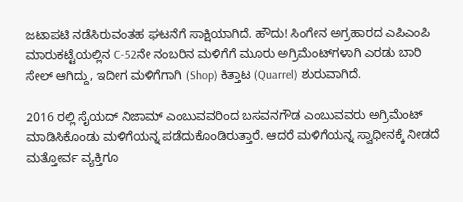ಜಟಾಪಟಿ ನಡೆಸಿರುವಂತಹ ಘಟನೆಗೆ ಸಾಕ್ಷಿಯಾಗಿದೆ. ಹೌದು! ಸಿಂಗೇನ ಅಗ್ರಹಾರದ ಎಪಿಎಂಪಿ ಮಾರುಕಟ್ಟೆಯಲ್ಲಿನ C-52ನೇ ನಂಬರಿನ ಮಳಿಗೆಗೆ ಮೂರು ಅಗ್ರಿಮೆಂಟ್‌ಗಳಾಗಿ ಎರಡು ಬಾರಿ ಸೇಲ್ ಆಗಿದ್ದು, ಇದೀಗ ಮಳಿಗೆಗಾಗಿ (Shop) ಕಿತ್ತಾಟ (Quarrel) ಶುರುವಾಗಿದೆ.

2016 ರಲ್ಲಿ ಸೈಯದ್ ನಿಜಾಮ್ ಎಂಬುವವರಿಂದ ಬಸವನಗೌಡ ಎಂಬುವವರು ಅಗ್ರಿಮೆಂಟ್ ಮಾಡಿಸಿಕೊಂಡು ಮಳಿಗೆಯನ್ನ ಪಡೆದುಕೊಂಡಿರುತ್ತಾರೆ. ಆದರೆ ಮಳಿಗೆಯನ್ನ ಸ್ವಾಧೀನಕ್ಕೆ ನೀಡದೆ ಮತ್ತೋರ್ವ ವ್ಯಕ್ತಿಗೂ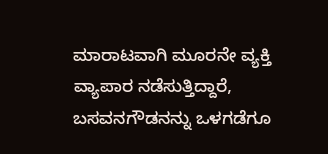ಮಾರಾಟವಾಗಿ ಮೂರನೇ ವ್ಯಕ್ತಿ ವ್ಯಾಪಾರ ನಡೆಸುತ್ತಿದ್ದಾರೆ, ಬಸವನಗೌಡನನ್ನು ಒಳಗಡೆಗೂ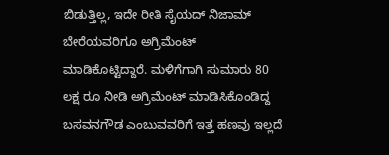ಬಿಡುತ್ತಿಲ್ಲ, ಇದೇ ರೀತಿ ಸೈಯದ್ ನಿಜಾಮ್ ಬೇರೆಯವರಿಗೂ ಅಗ್ರಿಮೆಂಟ್ ಮಾಡಿಕೊಟ್ಟಿದ್ದಾರೆ. ಮಳಿಗೆಗಾಗಿ ಸುಮಾರು 80 ಲಕ್ಷ ರೂ ನೀಡಿ ಅಗ್ರಿಮೆಂಟ್ ಮಾಡಿಸಿಕೊಂಡಿದ್ದ ಬಸವನಗೌಡ ಎಂಬುವವರಿಗೆ ಇತ್ತ ಹಣವು ಇಲ್ಲದೆ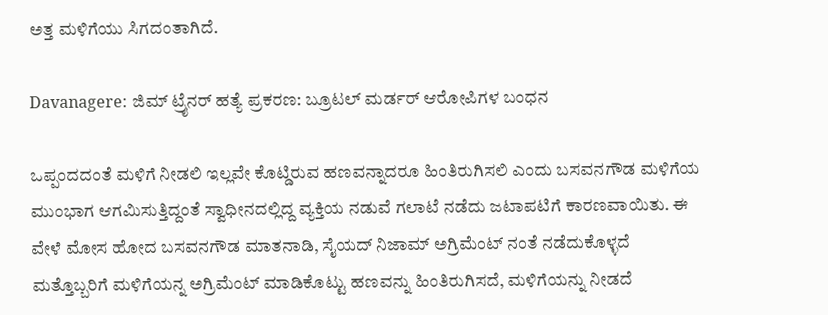ಅತ್ತ ಮಳಿಗೆಯು ಸಿಗದಂತಾಗಿದೆ.

Davanagere: ಜಿಮ್‌ ಟ್ರೈನರ್ ಹತ್ಯೆ ಪ್ರಕರಣ: ಬ್ರೂಟಲ್‌‌ ಮರ್ಡರ್ ಆರೋಪಿಗಳ ಬಂಧನ

ಒಪ್ಪಂದದಂತೆ ಮಳಿಗೆ ನೀಡಲಿ ಇಲ್ಲವೇ ಕೊಟ್ಡಿರುವ ಹಣವನ್ನಾದರೂ ಹಿಂತಿರುಗಿಸಲಿ ಎಂದು ಬಸವನಗೌಡ ಮಳಿಗೆಯ ಮುಂಭಾಗ ಆಗಮಿಸುತ್ತಿದ್ದಂತೆ ಸ್ವಾಧೀನದಲ್ಲಿದ್ದ ವ್ಯಕ್ತಿಯ ನಡುವೆ ಗಲಾಟೆ ನಡೆದು ಜಟಾಪಟಿಗೆ ಕಾರಣವಾಯಿತು. ಈ ವೇಳೆ ಮೋಸ ಹೋದ ಬಸವನಗೌಡ ಮಾತನಾಡಿ, ಸೈಯದ್ ನಿಜಾಮ್ ಅಗ್ರಿಮೆಂಟ್ ನಂತೆ ನಡೆದುಕೊಳ್ಳದೆ ಮತ್ತೊಬ್ಬರಿಗೆ ಮಳಿಗೆಯನ್ನ ಅಗ್ರಿಮೆಂಟ್ ಮಾಡಿಕೊಟ್ಟು ಹಣವನ್ನು ಹಿಂತಿರುಗಿಸದೆ, ಮಳಿಗೆಯನ್ನು ನೀಡದೆ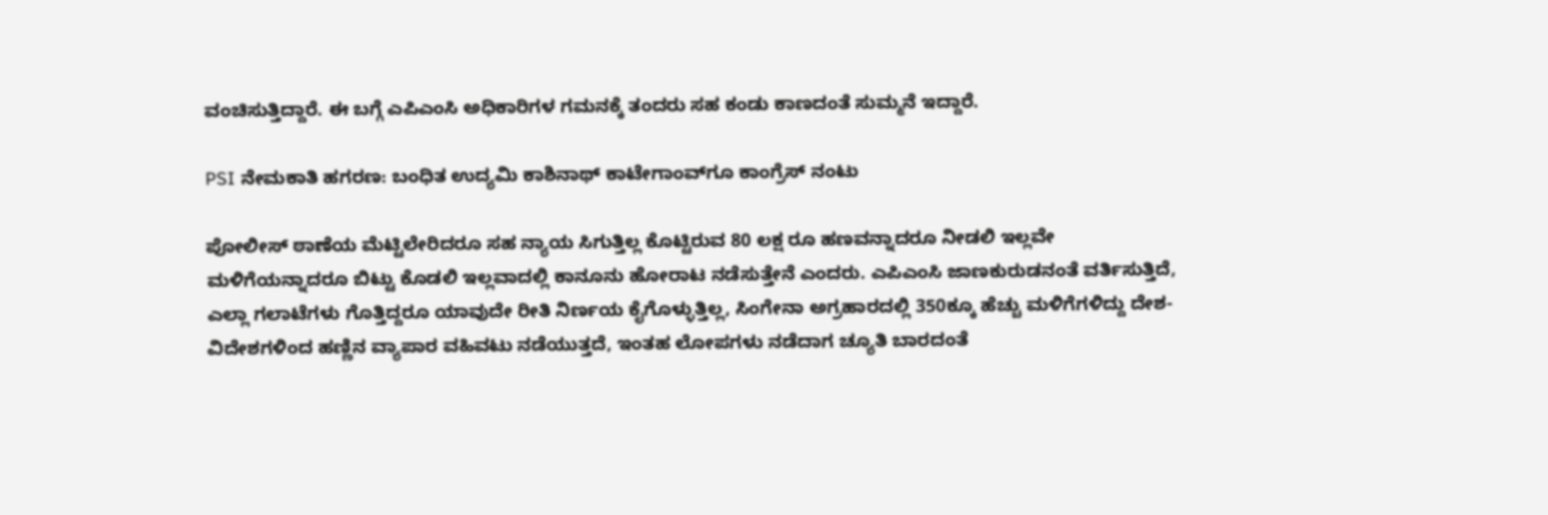ವಂಚಿಸುತ್ತಿದ್ದಾರೆ. ಈ ಬಗ್ಗೆ ಎಪಿಎಂಸಿ ಅಧಿಕಾರಿಗಳ ಗಮನಕ್ಕೆ ತಂದರು ಸಹ ಕಂಡು ಕಾಣದಂತೆ ಸುಮ್ಮನೆ ಇದ್ದಾರೆ.

PSI ನೇಮಕಾತಿ ಹಗರಣ: ಬಂಧಿತ ಉದ್ಯಮಿ ಕಾಶಿನಾಥ್ ಕಾಟೇಗಾಂವ್‌ಗೂ ಕಾಂಗ್ರೆಸ್ ನಂಟು

ಪೋಲೀಸ್ ಠಾಣೆಯ ಮೆಟ್ಟಿಲೇರಿದರೂ ಸಹ ನ್ಯಾಯ ಸಿಗುತ್ತಿಲ್ಲ ಕೊಟ್ಟಿರುವ 80 ಲಕ್ಷ ರೂ ಹಣವನ್ನಾದರೂ ನೀಡಲಿ ಇಲ್ಲವೇ ಮಳಿಗೆಯನ್ನಾದರೂ ಬಿಟ್ಟು ಕೊಡಲಿ ಇಲ್ಲವಾದಲ್ಲಿ ಕಾನೂನು ಹೋರಾಟ ನಡೆಸುತ್ತೇನೆ ಎಂದರು. ಎಪಿಎಂಸಿ ಜಾಣಕುರುಡನಂತೆ ವರ್ತಿಸುತ್ತಿದೆ, ಎಲ್ಲಾ ಗಲಾಟೆಗಳು ಗೊತ್ತಿದ್ದರೂ ಯಾವುದೇ ರೀತಿ ನಿರ್ಣಯ ಕೈಗೊಳ್ಳುತ್ತಿಲ್ಲ, ಸಿಂಗೇನಾ ಅಗ್ರಹಾರದಲ್ಲಿ 350ಕ್ಕೂ ಹೆಚ್ಚು ಮಳಿಗೆಗಳಿದ್ದು‌ ದೇಶ- ವಿದೇಶಗಳಿಂದ ಹಣ್ಣಿನ ವ್ಯಾಪಾರ ವಹಿವಟು ನಡೆಯುತ್ತದೆ, ಇಂತಹ ಲೋಪಗಳು ನಡೆದಾಗ ಚ್ಯೂತಿ ಬಾರದಂತೆ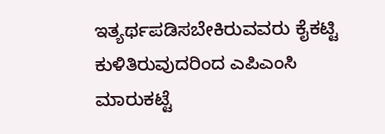ಇತ್ಯರ್ಥಪಡಿಸಬೇಕಿರುವವರು ಕೈಕಟ್ಟಿ ಕುಳಿತಿರುವುದರಿಂದ ಎಪಿಎಂಸಿ ಮಾರುಕಟ್ಟೆ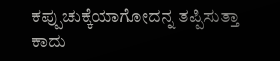ಕಪ್ಪುಚುಕ್ಕೆಯಾಗೋದನ್ನ ತಪ್ಪಿಸುತ್ತಾ ಕಾದು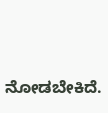ನೋಡಬೇಕಿದೆ.